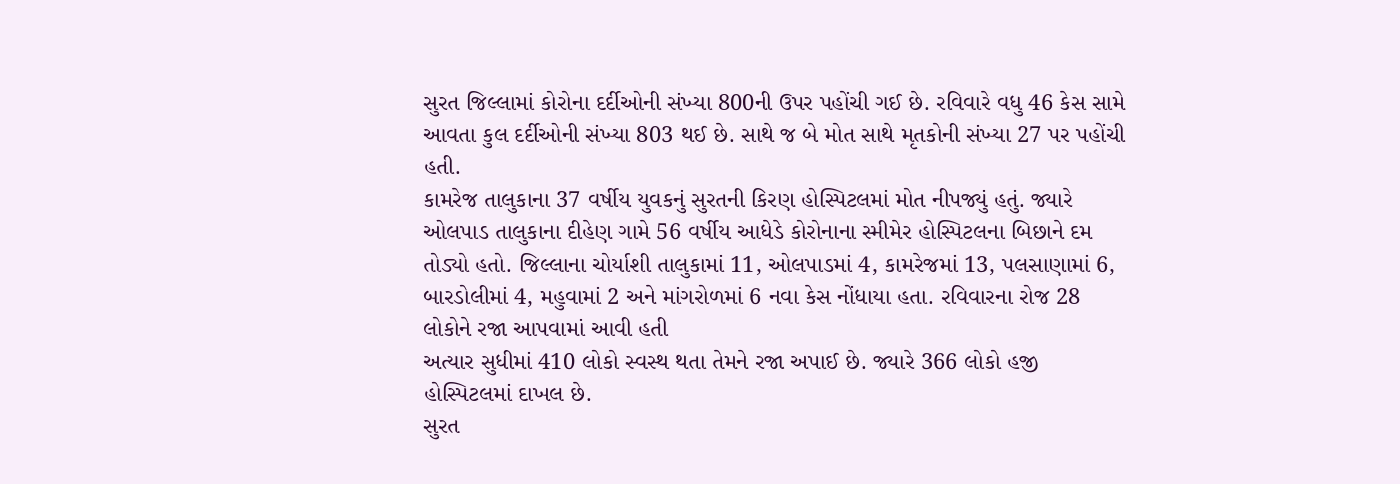સુરત જિલ્લામાં કોરોના દર્દીઓની સંખ્યા 800ની ઉપર પહોંચી ગઈ છે. રવિવારે વધુ 46 કેસ સામે આવતા કુલ દર્દીઓની સંખ્યા 803 થઈ છે. સાથે જ બે મોત સાથે મૃતકોની સંખ્યા 27 પર પહોંચી હતી.
કામરેજ તાલુકાના 37 વર્ષીય યુવકનું સુરતની કિરણ હોસ્પિટલમાં મોત નીપજ્યું હતું. જ્યારે ઓલપાડ તાલુકાના દીહેણ ગામે 56 વર્ષીય આધેડે કોરોનાના સ્મીમેર હોસ્પિટલના બિછાને દમ તોડ્યો હતો. જિલ્લાના ચોર્યાશી તાલુકામાં 11, ઓલપાડમાં 4, કામરેજમાં 13, પલસાણામાં 6, બારડોલીમાં 4, મહુવામાં 2 અને માંગરોળમાં 6 નવા કેસ નોંધાયા હતા. રવિવારના રોજ 28 લોકોને રજા આપવામાં આવી હતી
અત્યાર સુધીમાં 410 લોકો સ્વસ્થ થતા તેમને રજા અપાઈ છે. જ્યારે 366 લોકો હજી હોસ્પિટલમાં દાખલ છે.
સુરત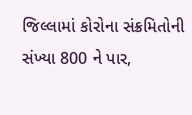જિલ્લામાં કોરોના સંક્રમિતોની સંખ્યા 800 ને પાર,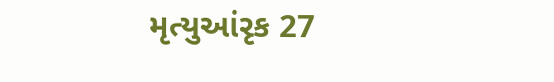મૃત્યુઆંરૃક 27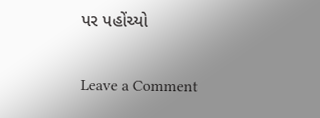પર પહોંચ્યો

Leave a Comment